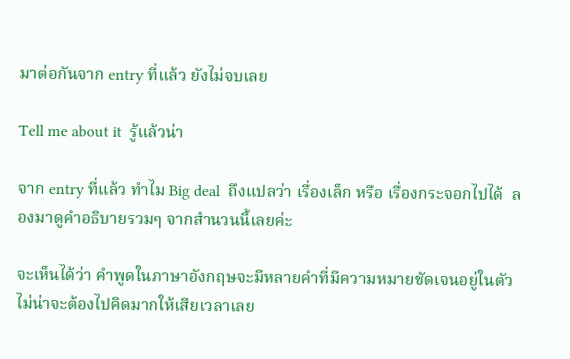มาต่อกันจาก entry ที่แล้ว ยังไม่จบเลย

Tell me about it  รู้แล้วน่า

จาก entry ที่แล้ว ทำไม Big deal  ถึงแปลว่า เรื่องเล็ก หรือ เรื่องกระจอกไปได้  ลองมาดูคำอธิบายรวมๆ จากสำนวนนี้เลยค่ะ

จะเห็นได้ว่า คำพูดในภาษาอังกฤษจะมีหลายคำที่มีความหมายชัดเจนอยู่ในตัว ไม่น่าจะต้องไปคิดมากให้เสียเวลาเลย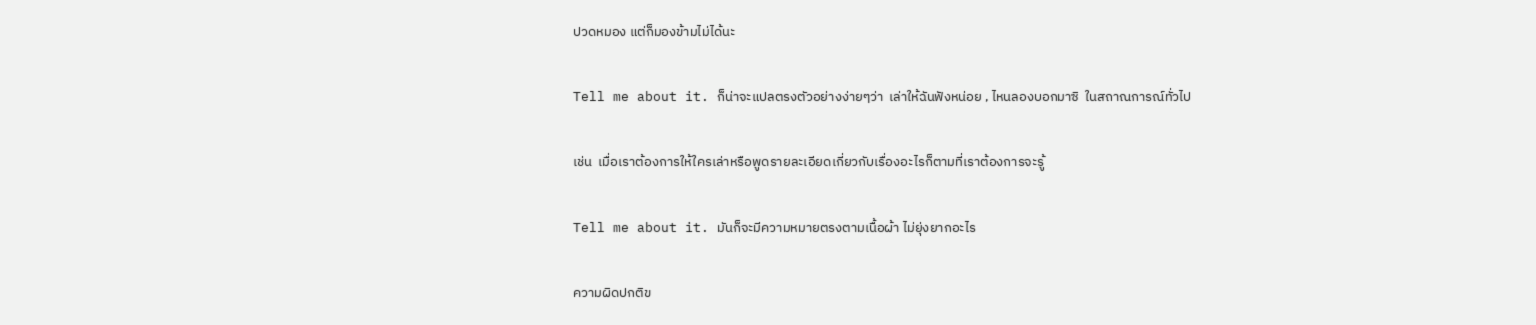ปวดหมอง แต่ก็มองข้ามไม่ได้นะ

Tell me about it. ก็น่าจะแปลตรงตัวอย่างง่ายๆว่า  เล่าให้ฉันฟังหน่อย , ไหนลองบอกมาซิ  ในสถาณการณ์ทั่วไป

เช่น  เมื่อเราต้องการให้ใครเล่าหรือพูดรายละเอียดเกี่ยวกับเรื่องอะไรก็ตามที่เราต้องการจะรู้

Tell me about it. มันก็จะมีความหมายตรงตามเนื้อผ้า ไม่ยุ่งยากอะไร

ความผิดปกติข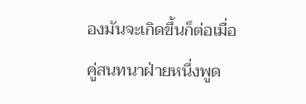องมันจะเกิดขึ้นก็ต่อเมื่อคู่สนทนาฝ่ายหนึ่งพูด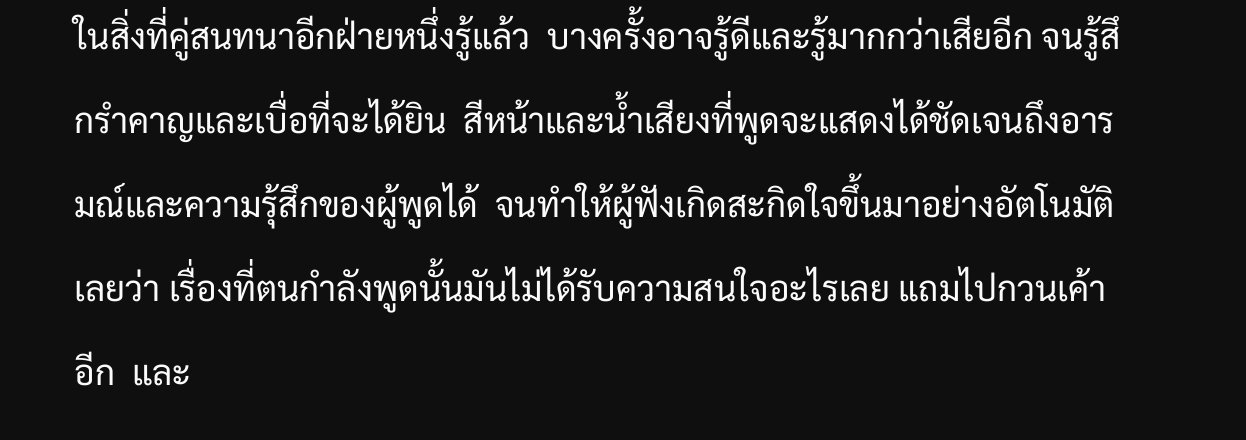ในสิ่งที่คู่สนทนาอีกฝ่ายหนึ่งรู้แล้ว  บางครั้งอาจรู้ดีและรู้มากกว่าเสียอีก จนรู้สึกรำคาญและเบื่อที่จะได้ยิน  สีหน้าและน้ำเสียงที่พูดจะแสดงได้ชัดเจนถึงอารมณ์และความรุ้สึกของผู้พูดได้  จนทำให้ผู้ฟังเกิดสะกิดใจขึ้นมาอย่างอัตโนมัติเลยว่า เรื่องที่ตนกำลังพูดนั้นมันไม่ได้รับความสนใจอะไรเลย แถมไปกวนเค้าอีก  และ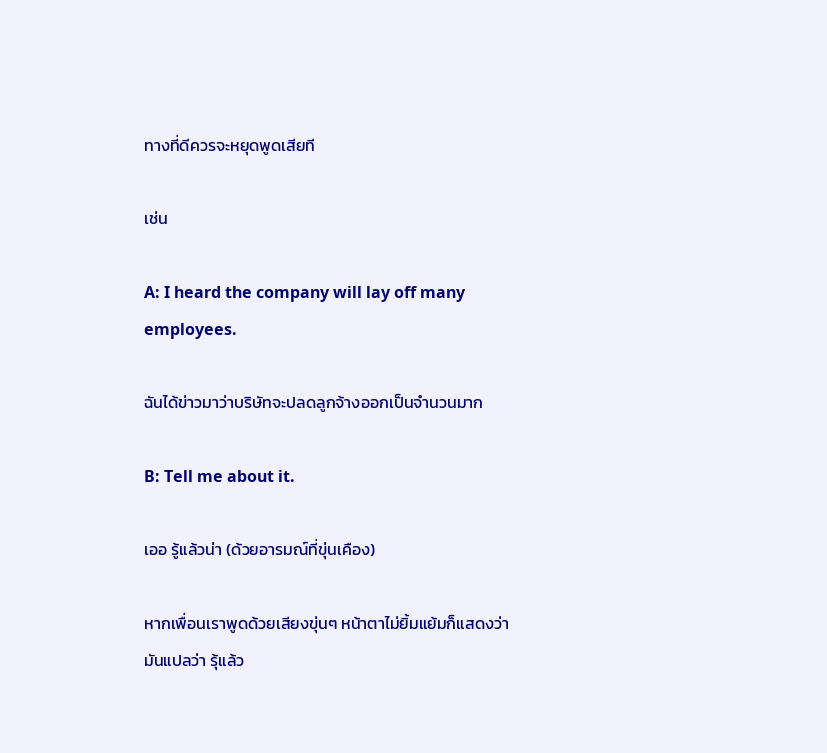ทางที่ดีควรจะหยุดพูดเสียที

เช่น

A: I heard the company will lay off many employees.

ฉันได้ข่าวมาว่าบริษัทจะปลดลูกจ้างออกเป็นจำนวนมาก

B: Tell me about it.

เออ รู้แล้วน่า (ด้วยอารมณ์ที่ขุ่นเคือง)

หากเพื่อนเราพูดด้วยเสียงขุ่นๆ หน้าตาไม่ยิ้มแย้มก็แสดงว่า  มันแปลว่า รุ้แล้ว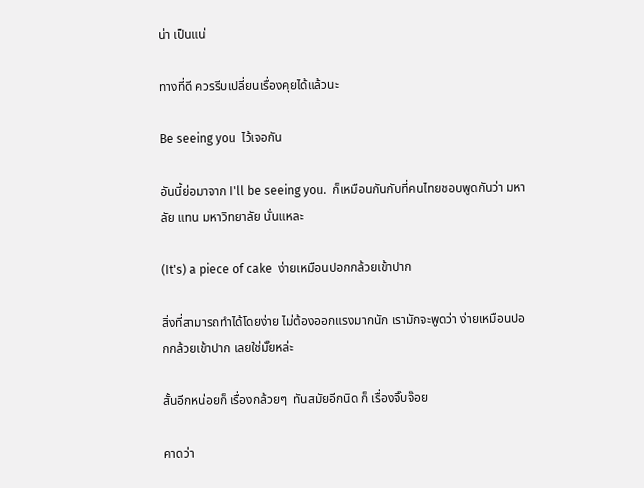น่า เป็นแน่

ทางที่ดี ควรรีบเปลี่ยนเรื่องคุยได้แล้วนะ

Be seeing you  ไว้เจอกัน

อันนี้ย่อมาจาก I'll be seeing you.  ก็เหมือนกันกับที่คนไทยชอบพูดกันว่า มหาลัย แทน มหาวิทยาลัย นั่นแหละ

(It's) a piece of cake  ง่ายเหมือนปอกกล้วยเข้าปาก

สิ่งที่สามารถทำได้โดยง่าย ไม่ต้องออกแรงมากนัก เรามักจะพูดว่า ง่ายเหมือนปอกกล้วยเข้าปาก เลยใช่มั๊ยหล่ะ

สั้นอีกหน่อยก็ เรื่องกล้วยๆ  ทันสมัยอีกนิด ก็ เรื่องจิ๊บจ๊อย

คาดว่า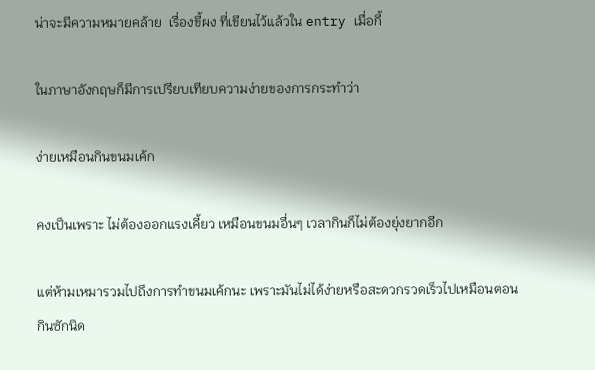น่าจะมีความหมายคล้าย  เรื่องขี้ผง ที่เขียนไว้แล้วใน entry เมื่อกี้

ในภาษาอังกฤษก็มีการเปรียบเทียบความง่ายของการกระทำว่า

ง่ายเหมือนกินขนมเค้ก

คงเป็นเพราะ ไม่ต้องออกแรงเคี้ยว เหมือนขนมอื่นๆ เวลากินก็ไม่ต้องยุ่งยากอีก

แต่ห้ามเหมารวมไปถึงการทำขนมเค้กนะ เพราะมันไม่ได้ง่ายหรือสะดวกรวดเร็วไปเหมือนตอนกินซักนิด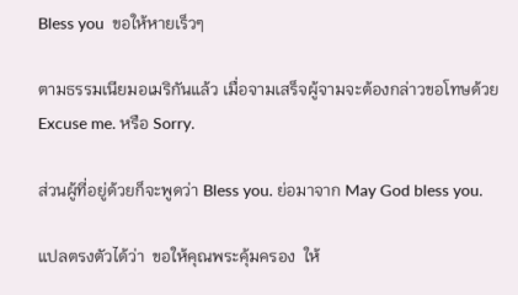Bless you  ขอให้หายเร็วๆ

ตามธรรมเนียมอเมริกันแล้ว เมื่อจามเสร็จผู้จามจะต้องกล่าวขอโทษด้วย Excuse me. หรือ Sorry.

ส่วนผู้ที่อยู่ด้วยก็จะพูดว่า Bless you. ย่อมาจาก May God bless you.

แปลตรงตัวได้ว่า  ขอให้คุณพระคุ้มครอง  ให้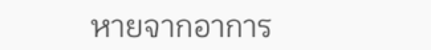หายจากอาการ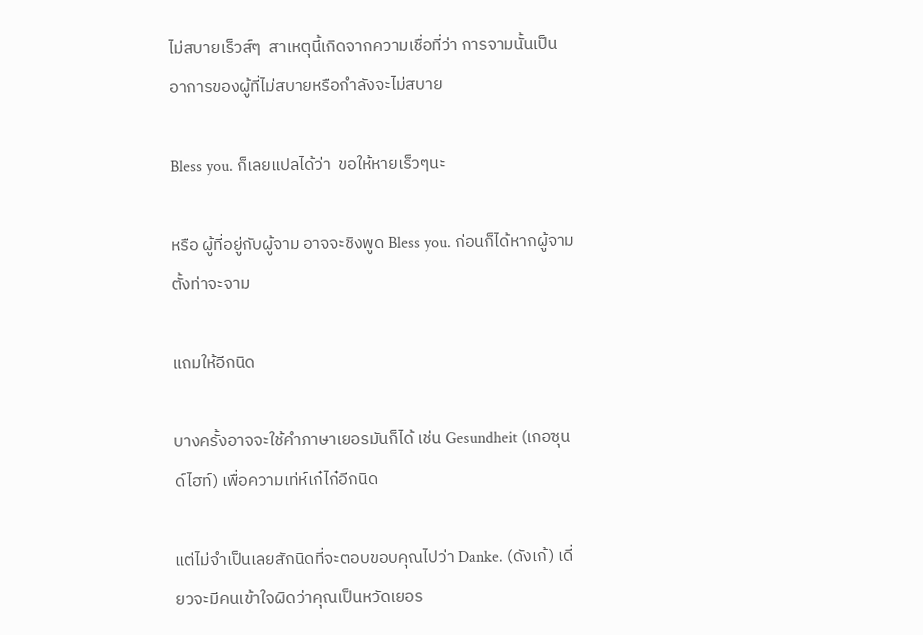ไม่สบายเร็วส์ๆ  สาเหตุนี้เกิดจากความเชื่อที่ว่า การจามนั้นเป็นอาการของผู้ที่ไม่สบายหรือกำลังจะไม่สบาย

Bless you. ก็เลยแปลได้ว่า  ขอให้หายเร็วๆนะ

หรือ ผู้ที่อยู่กับผู้จาม อาจจะชิงพูด Bless you. ก่อนก็ได้หากผู้จามตั้งท่าจะจาม

แถมให้อีกนิด

บางครั้งอาจจะใช้คำภาษาเยอรมันก็ได้ เช่น Gesundheit (เกอซุนด์ไฮท์) เพื่อความเท่ห์เก๋ไก๋อีกนิด

แต่ไม่จำเป็นเลยสักนิดที่จะตอบขอบคุณไปว่า Danke. (ดังเก้) เดี่ยวจะมีคนเข้าใจผิดว่าคุณเป็นหวัดเยอร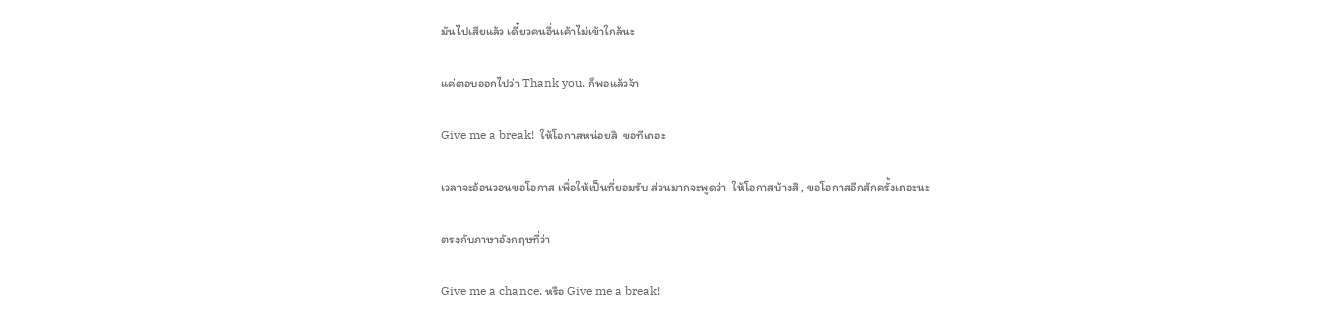มันไปเสียแล้ว เดี๋ยวคนอื่นเค้าไม่เข้าใกล้นะ

แค่ตอบออกไปว่า Thank you. ก็พอแล้วจ้า

Give me a break!  ให้โอกาสหน่อยสิ  ขอทีเถอะ

เวลาจะอ้อนวอนขอโอกาส เพื่อให้เป็นที่ยอมรับ ส่วนมากจะพูดว่า  ให้โอกาสบ้างสิ , ขอโอกาสอีกสักครั้งเถอะนะ

ตรงกับภาษาอังกฤษที่ว่า

Give me a chance. หรือ Give me a break!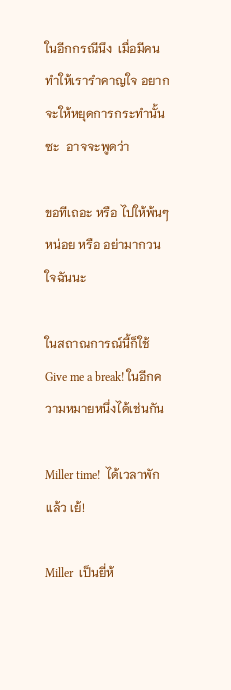ในอีกกรณีนึง  เมื่อมีคนทำให้เรารำคาญใจ อยากจะให้หยุดการกระทำนั้นซะ  อาจจะพูดว่า

ขอทีเถอะ หรือ ไปให้พ้นๆหน่อย หรือ อย่ามากวนใจฉันนะ

ในสถาณการณ์นี้ก็ใช้ Give me a break! ในอีกความหมายหนึ่งได้เช่นกัน

Miller time!  ได้เวลาพักแล้ว เย้!

Miller  เป็นยี่ห้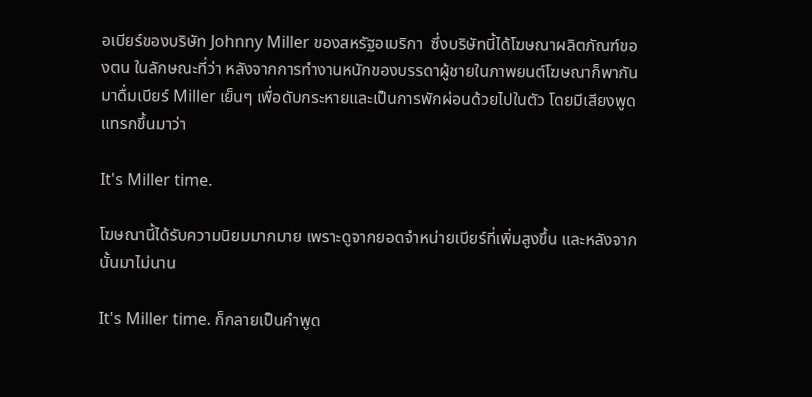อเบียร์ของบริษัท Johnny Miller ของสหรัฐอเมริกา  ซึ่งบริษัทนี้ได้โฆษณาผลิตภัณฑ์ของตน ในลักษณะที่ว่า หลังจากการทำงานหนักของบรรดาผู้ชายในภาพยนต์โฆษณาก็พากันมาดื่มเบียร์ Miller เย็นๆ เพื่อดับกระหายและเป็นการพักผ่อนด้วยไปในตัว โดยมีเสียงพูดแทรกขึ้นมาว่า

It's Miller time.

โฆษณานี้ได้รับความนิยมมากมาย เพราะดูจากยอดจำหน่ายเบียร์ที่เพิ่มสูงขึ้น และหลังจากนั้นมาไม่นาน

It's Miller time. ก็กลายเป็นคำพูด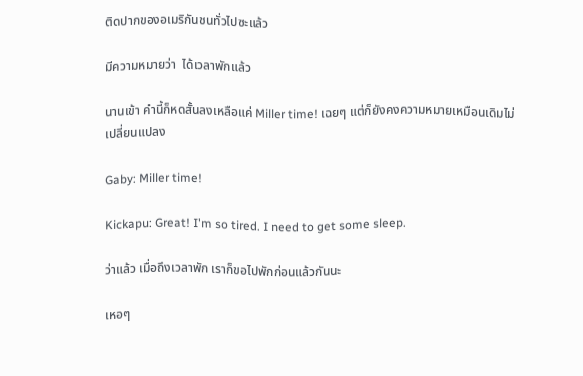ติดปากของอเมริกันชนทั่วไปซะแล้ว

มีความหมายว่า  ได้เวลาพักแล้ว

นานเข้า คำนี้ก็หดสั้นลงเหลือแค่ Miller time! เฉยๆ แต่ก็ยังคงความหมายเหมือนเดิมไม่เปลี่ยนแปลง

Gaby: Miller time!

Kickapu: Great! I'm so tired. I need to get some sleep.

ว่าแล้ว เมื่อถึงเวลาพัก เราก็ขอไปพักก่อนแล้วกันนะ

เหอๆ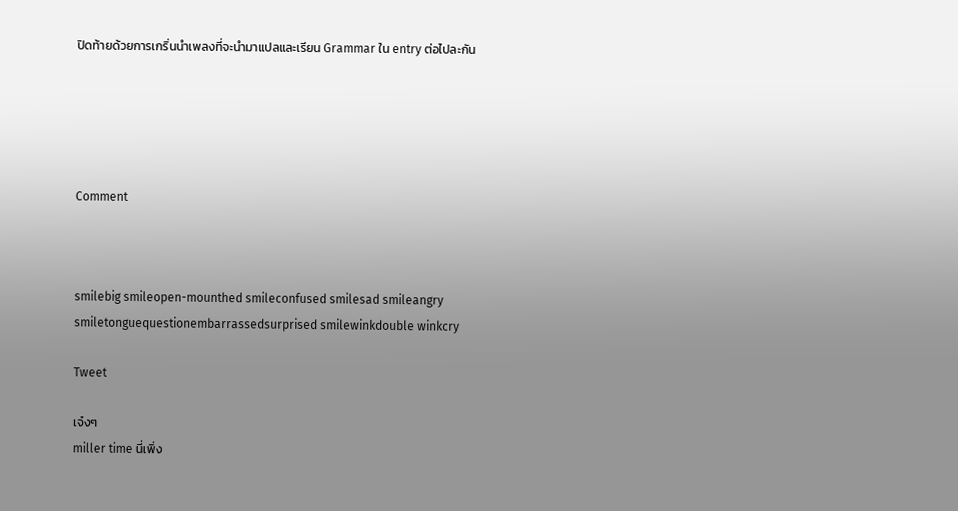ปิดท้ายด้วยการเกริ่นนำเพลงที่จะนำมาแปลและเรียน Grammar ใน entry ต่อไปละกัน





Comment



smilebig smileopen-mounthed smileconfused smilesad smileangry smiletonguequestionembarrassedsurprised smilewinkdouble winkcry

Tweet

เจ๋งๆ
miller time นี่เพิ่ง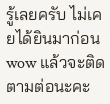รู้เลยครับ ไม่เคยได้ยินมาก่อน
wow แล้วจะติดตามต่อนะคะ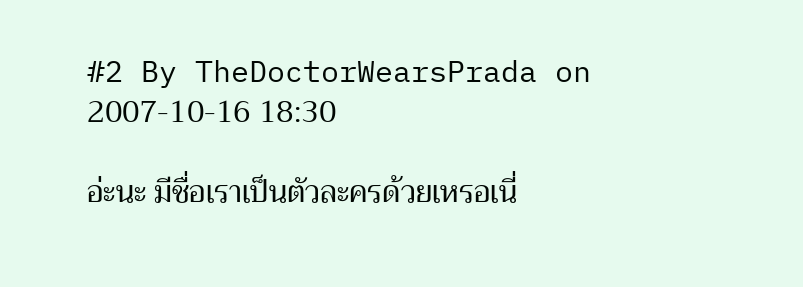#2 By TheDoctorWearsPrada on 2007-10-16 18:30

อ่ะนะ มีชื่อเราเป็นตัวละครด้วยเหรอเนี่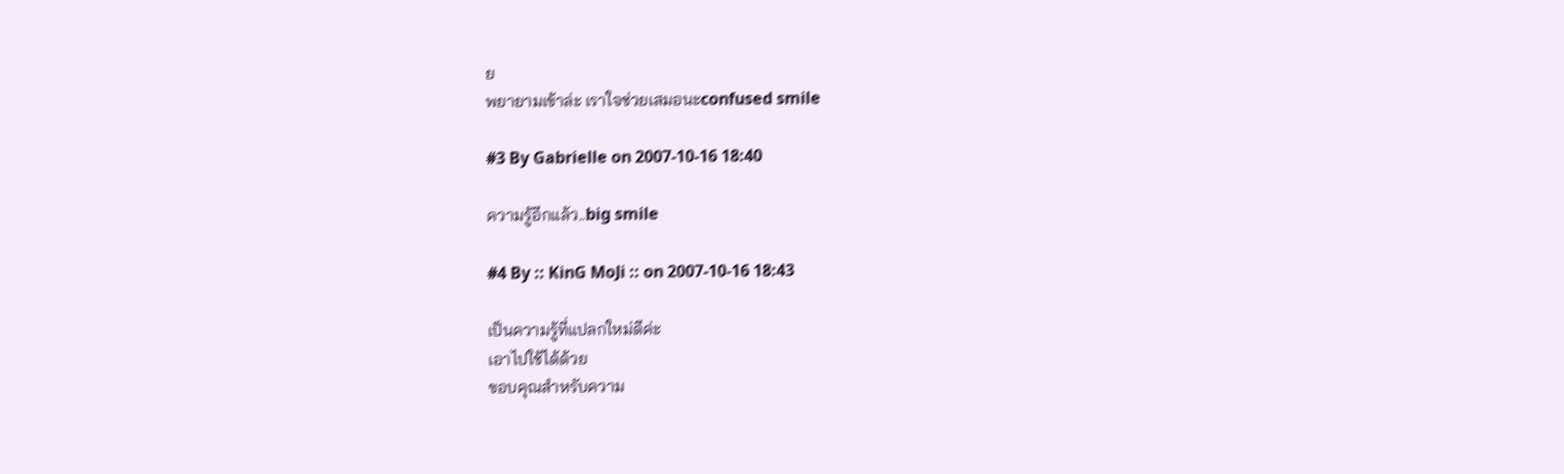ย
พยายามเข้าล่ะ เราใจช่วยเสมอนะconfused smile

#3 By Gabrielle on 2007-10-16 18:40

ความรู้อีกแล้ว..big smile

#4 By :: KinG MoJi :: on 2007-10-16 18:43

เป็นความรู้ที่แปลกใหม่ดีค่ะ
เอาไปใช้ได้ด้วย
ขอบคุณสำหรับความ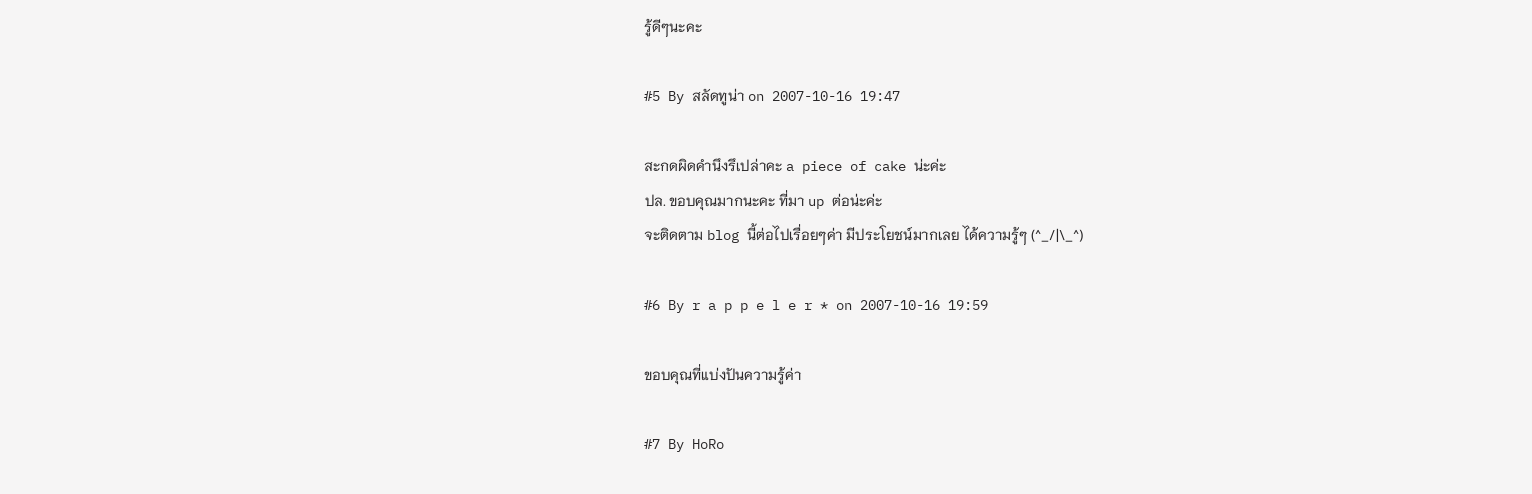รู้ดีๆนะคะ

#5 By สลัดทูน่า on 2007-10-16 19:47

สะกดผิดคำนึงรึเปล่าคะ a piece of cake น่ะค่ะ
ปล. ขอบคุณมากนะคะ ที่มา up ต่อน่ะค่ะ
จะติดตาม blog นี้ต่อไปเรื่อยๆค่า มีประโยชน์มากเลย ได้ความรู้ๆ (^_/|\_^)

#6 By r a p p e l e r * on 2007-10-16 19:59

ขอบคุณที่แบ่งปันความรู้ค่า

#7 By HoRo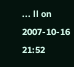... ll on 2007-10-16 21:52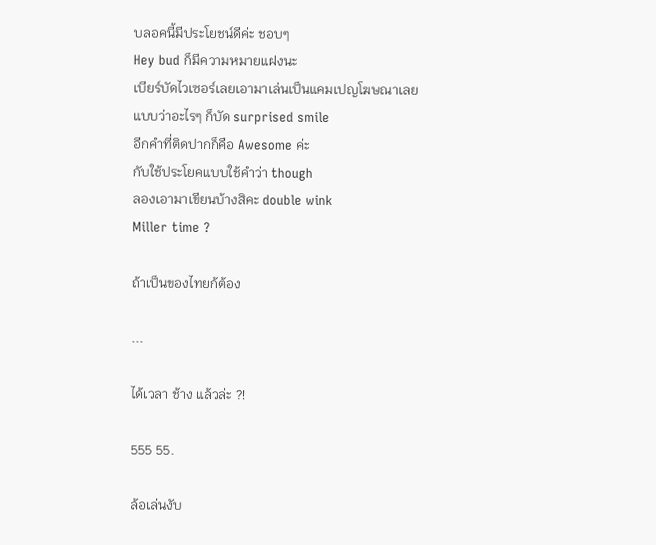บลอคนี้มีประโยชน์ดีค่ะ ชอบๆ
Hey bud ก็มีความหมายแฝงนะ
เบียร์บัดไวเซอร์เลยเอามาเล่นเป็นแคมเปญโฆษณาเลย
แบบว่าอะไรๆ ก็บัด surprised smile
อีกคำที่ติดปากก็คือ Awesome ค่ะ
กับใช้ประโยคแบบใช้คำว่า though
ลองเอามาเขียนบ้างสิคะ double wink
Miller time ?

ถ้าเป็นของไทยก้ต้อง

...

ได้เวลา ช้าง แล้วล่ะ ?!

555 55.

ล้อเล่นงับ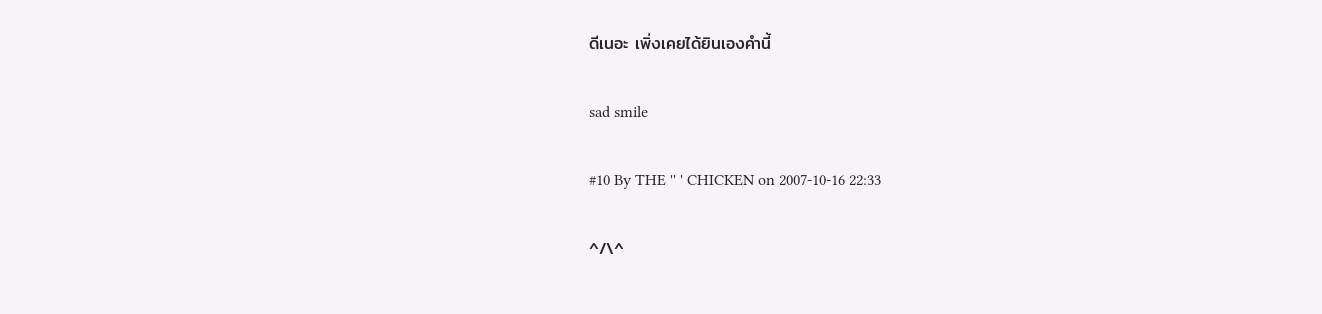ดีเนอะ เพิ่งเคยได้ยินเองคำนี้

sad smile

#10 By THE '' ' CHICKEN on 2007-10-16 22:33

^/\^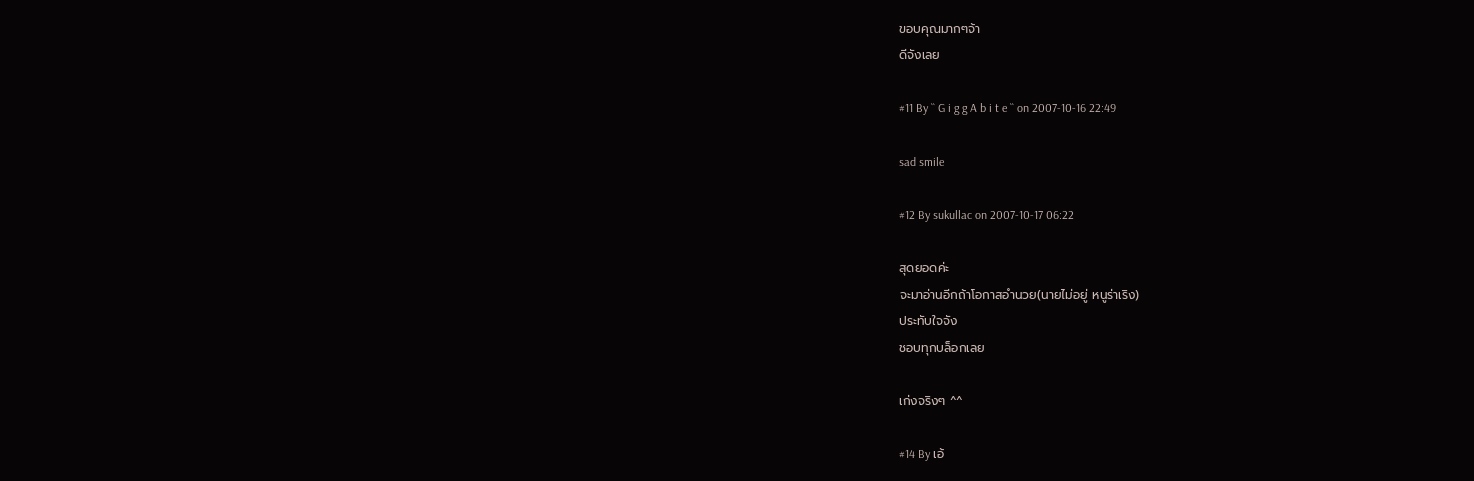ขอบคุณมากๆจ้า
ดีจังเลย

#11 By `` G i g g A b i t e `` on 2007-10-16 22:49

sad smile

#12 By sukullac on 2007-10-17 06:22

สุดยอดค่ะ
จะมาอ่านอีกถ้าโอกาสอำนวย(นายไม่อยู่ หนูร่าเริง)
ประทับใจจัง
ชอบทุกบล็อกเลย

เก่งจริงๆ ^^

#14 By เอ้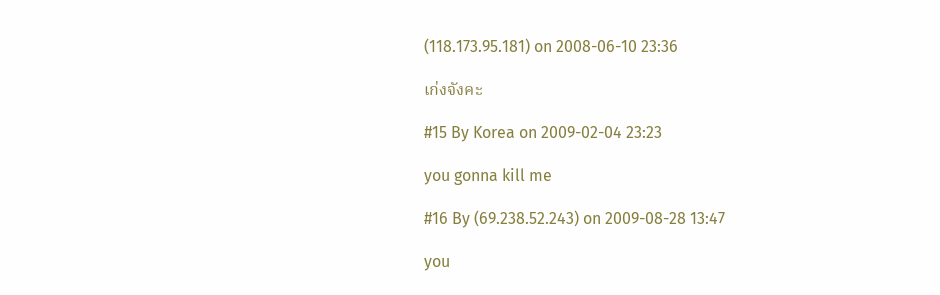(118.173.95.181) on 2008-06-10 23:36

เก่งจังคะ

#15 By Korea on 2009-02-04 23:23

you gonna kill me

#16 By (69.238.52.243) on 2009-08-28 13:47

you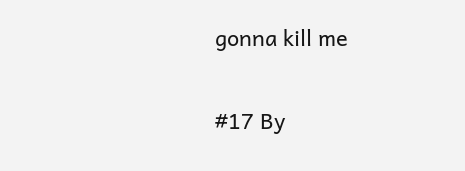gonna kill me

#17 By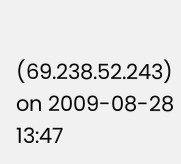(69.238.52.243) on 2009-08-28 13:47